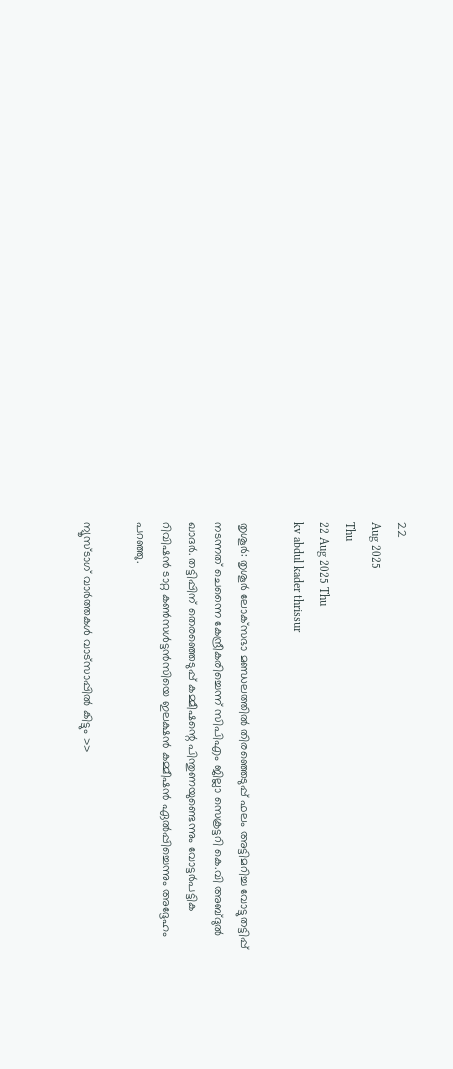22
Aug 2025
Thu
22 Aug 2025 Thu
kv abdul kader thrissur

തൃശൂര്‍: തൃശൂര്‍ ലോക്‌സഭാ മണ്ഡലത്തില്‍ തിരഞ്ഞെടുപ്പ് ഫലം അട്ടിമറിച്ച വോട്ടുതട്ടിപ്പ് നടന്നത് ചെന്നൈ കേന്ദ്രീകരിച്ചെന്ന് സിപിഎം ജില്ലാ സെക്രട്ടറി കെ.വി അബ്ദുല്‍ ഖാദര്‍. തട്ടിപ്പിന് തെരഞ്ഞെടുപ്പ് കമ്മീഷന്റെ പിന്തുണയുണ്ടെന്നും വോട്ടര്‍പട്ടിക റിവിഷന്‍ ടാറ്റ കണ്‍സള്‍ട്ടന്‍സിയെ ഇലക്ഷന്‍ കമ്മീഷന്‍ ഏല്‍പ്പിച്ചെന്നും അദ്ദേഹം പറഞ്ഞു.

ന്യൂസ്ടാഗ് വാര്‍ത്തകള്‍ വാട്‌സാപ്പില്‍ കിട്ടും >>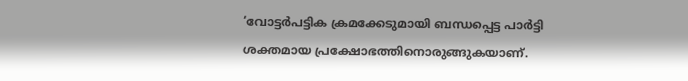‘വോട്ടര്‍പട്ടിക ക്രമക്കേടുമായി ബന്ധപ്പെട്ട പാര്‍ട്ടി ശക്തമായ പ്രക്ഷോഭത്തിനൊരുങ്ങുകയാണ്.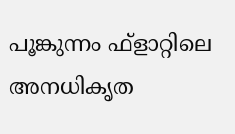പൂങ്കുന്നം ഫ്‌ളാറ്റിലെ അനധികൃത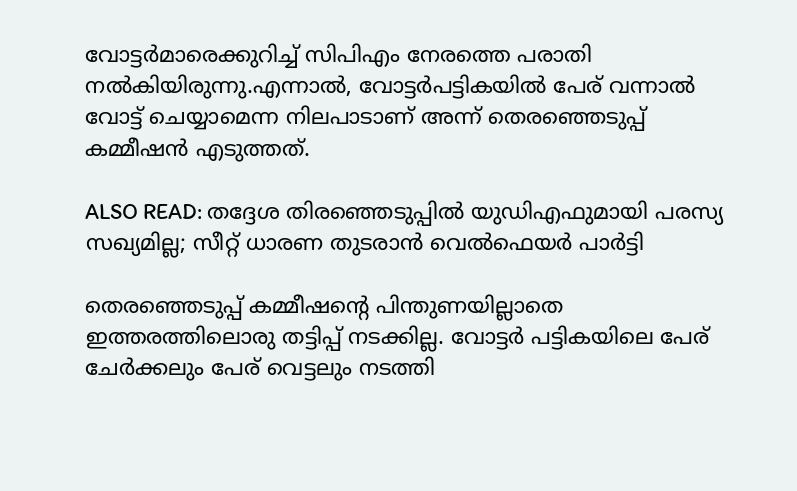വോട്ടര്‍മാരെക്കുറിച്ച് സിപിഎം നേരത്തെ പരാതി നല്‍കിയിരുന്നു.എന്നാല്‍, വോട്ടര്‍പട്ടികയില്‍ പേര് വന്നാല്‍ വോട്ട് ചെയ്യാമെന്ന നിലപാടാണ് അന്ന് തെരഞ്ഞെടുപ്പ് കമ്മീഷന്‍ എടുത്തത്.

ALSO READ: തദ്ദേശ തിരഞ്ഞെടുപ്പില്‍ യുഡിഎഫുമായി പരസ്യ സഖ്യമില്ല; സീറ്റ് ധാരണ തുടരാന്‍ വെല്‍ഫെയര്‍ പാര്‍ട്ടി

തെരഞ്ഞെടുപ്പ് കമ്മീഷന്റെ പിന്തുണയില്ലാതെ ഇത്തരത്തിലൊരു തട്ടിപ്പ് നടക്കില്ല. വോട്ടര്‍ പട്ടികയിലെ പേര് ചേര്‍ക്കലും പേര് വെട്ടലും നടത്തി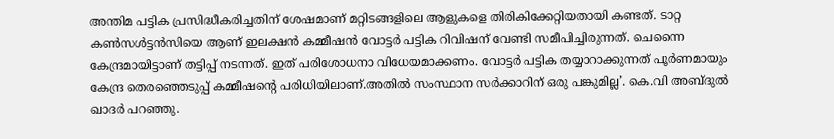അന്തിമ പട്ടിക പ്രസിദ്ധീകരിച്ചതിന് ശേഷമാണ് മറ്റിടങ്ങളിലെ ആളുകളെ തിരികിക്കേറ്റിയതായി കണ്ടത്. ടാറ്റ കണ്‍സള്‍ട്ടന്‍സിയെ ആണ് ഇലക്ഷന്‍ കമ്മീഷന്‍ വോട്ടര്‍ പട്ടിക റിവിഷന് വേണ്ടി സമീപിച്ചിരുന്നത്. ചെന്നൈ കേന്ദ്രമായിട്ടാണ് തട്ടിപ്പ് നടന്നത്. ഇത് പരിശോധനാ വിധേയമാക്കണം. വോട്ടര്‍ പട്ടിക തയ്യാറാക്കുന്നത് പൂര്‍ണമായും കേന്ദ്ര തെരഞ്ഞെടുപ്പ് കമ്മീഷന്റെ പരിധിയിലാണ്.അതില്‍ സംസ്ഥാന സര്‍ക്കാറിന് ഒരു പങ്കുമില്ല’. കെ.വി അബ്ദുല്‍ ഖാദര്‍ പറഞ്ഞു.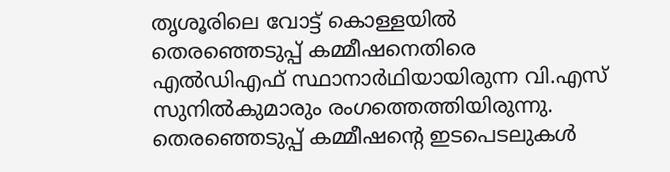തൃശൂരിലെ വോട്ട് കൊള്ളയില്‍ തെരഞ്ഞെടുപ്പ് കമ്മീഷനെതിരെ എല്‍ഡിഎഫ് സ്ഥാനാര്‍ഥിയായിരുന്ന വി.എസ് സുനില്‍കുമാരും രംഗത്തെത്തിയിരുന്നു. തെരഞ്ഞെടുപ്പ് കമ്മീഷന്റെ ഇടപെടലുകള്‍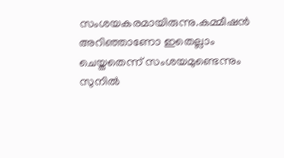സംശയകരമായിരുന്നു.കമ്മീഷന്‍ അറിഞ്ഞാണോ ഇതെല്ലാം ചെയ്തതെന്ന് സംശയമുണ്ടെന്നും സുനില്‍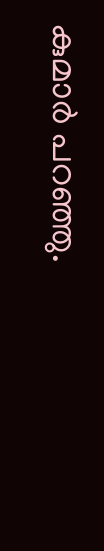കുമാര്‍ പറഞ്ഞു.